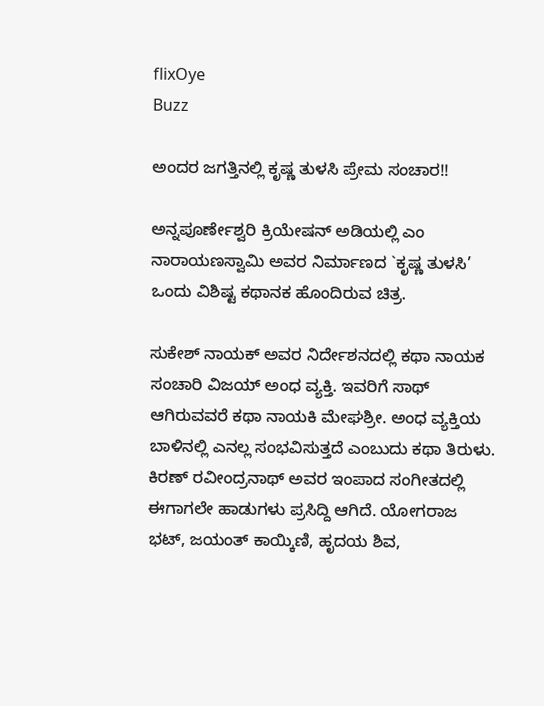flixOye
Buzz

ಅಂದರ ಜಗತ್ತಿನಲ್ಲಿ ಕೃಷ್ಣ ತುಳಸಿ ಪ್ರೇಮ ಸಂಚಾರ!!

ಅನ್ನಪೂರ್ಣೇಶ್ವರಿ ಕ್ರಿಯೇಷನ್ ಅಡಿಯಲ್ಲಿ ಎಂ ನಾರಾಯಣಸ್ವಾಮಿ ಅವರ ನಿರ್ಮಾಣದ `ಕೃಷ್ಣ ತುಳಸಿ’ ಒಂದು ವಿಶಿಷ್ಟ ಕಥಾನಕ ಹೊಂದಿರುವ ಚಿತ್ರ.

ಸುಕೇಶ್ ನಾಯಕ್ ಅವರ ನಿರ್ದೇಶನದಲ್ಲಿ ಕಥಾ ನಾಯಕ ಸಂಚಾರಿ ವಿಜಯ್ ಅಂಧ ವ್ಯಕ್ತಿ. ಇವರಿಗೆ ಸಾಥ್ ಆಗಿರುವವರೆ ಕಥಾ ನಾಯಕಿ ಮೇಘಶ್ರೀ. ಅಂಧ ವ್ಯಕ್ತಿಯ ಬಾಳಿನಲ್ಲಿ ಎನಲ್ಲ ಸಂಭವಿಸುತ್ತದೆ ಎಂಬುದು ಕಥಾ ತಿರುಳು.
ಕಿರಣ್ ರವೀಂದ್ರನಾಥ್ ಅವರ ಇಂಪಾದ ಸಂಗೀತದಲ್ಲಿ ಈಗಾಗಲೇ ಹಾಡುಗಳು ಪ್ರಸಿದ್ದಿ ಆಗಿದೆ. ಯೋಗರಾಜ ಭಟ್, ಜಯಂತ್ ಕಾಯ್ಕಿಣಿ, ಹೃದಯ ಶಿವ,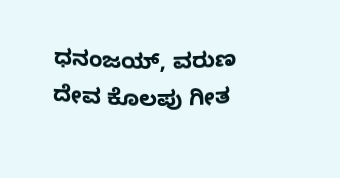ಧನಂಜಯ್, ವರುಣ ದೇವ ಕೊಲಪು ಗೀತ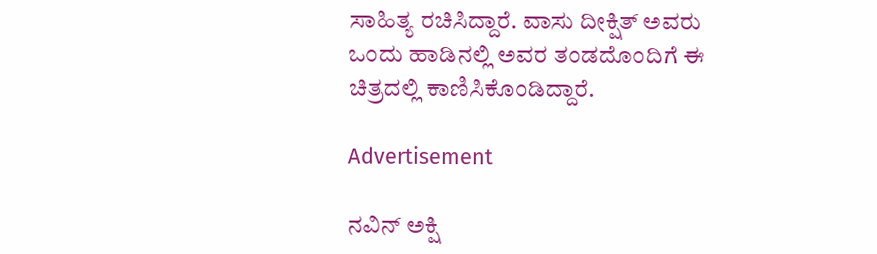ಸಾಹಿತ್ಯ ರಚಿಸಿದ್ದಾರೆ. ವಾಸು ದೀಕ್ಷಿತ್ ಅವರು ಒಂದು ಹಾಡಿನಲ್ಲಿ ಅವರ ತಂಡದೊಂದಿಗೆ ಈ ಚಿತ್ರದಲ್ಲಿ ಕಾಣಿಸಿಕೊಂಡಿದ್ದಾರೆ.

Advertisement

ನವಿನ್ ಅಕ್ಷಿ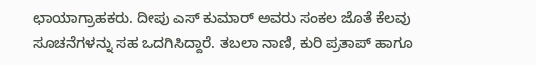ಛಾಯಾಗ್ರಾಹಕರು. ದೀಪು ಎಸ್ ಕುಮಾರ್ ಅವರು ಸಂಕಲ ಜೊತೆ ಕೆಲವು ಸೂಚನೆಗಳನ್ನು ಸಹ ಒದಗಿಸಿದ್ದಾರೆ. ತಬಲಾ ನಾಣಿ, ಕುರಿ ಪ್ರತಾಪ್ ಹಾಗೂ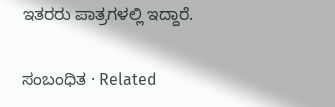ಇತರರು ಪಾತ್ರಗಳಲ್ಲಿ ಇದ್ದಾರೆ.

ಸಂಬಂಧಿತ · Related